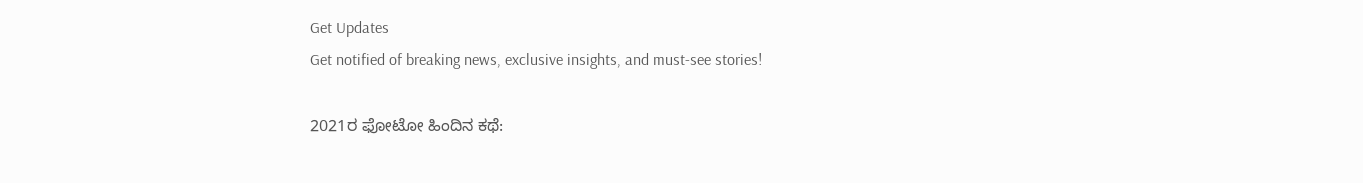Get Updates
Get notified of breaking news, exclusive insights, and must-see stories!

2021ರ ಫೋಟೋ ಹಿಂದಿನ ಕಥೆ: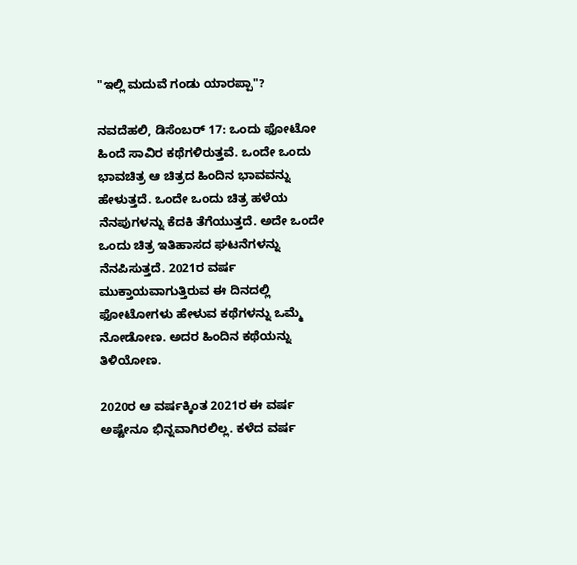"ಇಲ್ಲಿ ಮದುವೆ ಗಂಡು ಯಾರಪ್ಪಾ"?

ನವದೆಹಲಿ, ಡಿಸೆಂಬರ್ 17: ಒಂದು ಫೋಟೋ ಹಿಂದೆ ಸಾವಿರ ಕಥೆಗಳಿರುತ್ತವೆ. ಒಂದೇ ಒಂದು ಭಾವಚಿತ್ರ ಆ ಚಿತ್ರದ ಹಿಂದಿನ ಭಾವವನ್ನು ಹೇಳುತ್ತದೆ. ಒಂದೇ ಒಂದು ಚಿತ್ರ ಹಳೆಯ ನೆನಪುಗಳನ್ನು ಕೆದಕಿ ತೆಗೆಯುತ್ತದೆ. ಅದೇ ಒಂದೇ ಒಂದು ಚಿತ್ರ ಇತಿಹಾಸದ ಘಟನೆಗಳನ್ನು ನೆನಪಿಸುತ್ತದೆ. 2021ರ ವರ್ಷ ಮುಕ್ತಾಯವಾಗುತ್ತಿರುವ ಈ ದಿನದಲ್ಲಿ ಫೋಟೋಗಳು ಹೇಳುವ ಕಥೆಗಳನ್ನು ಒಮ್ಮೆ ನೋಡೋಣ. ಅದರ ಹಿಂದಿನ ಕಥೆಯನ್ನು ತಿಳಿಯೋಣ.

2020ರ ಆ ವರ್ಷಕ್ಕಿಂತ 2021ರ ಈ ವರ್ಷ ಅಷ್ಟೇನೂ ಭಿನ್ನವಾಗಿರಲಿಲ್ಲ. ಕಳೆದ ವರ್ಷ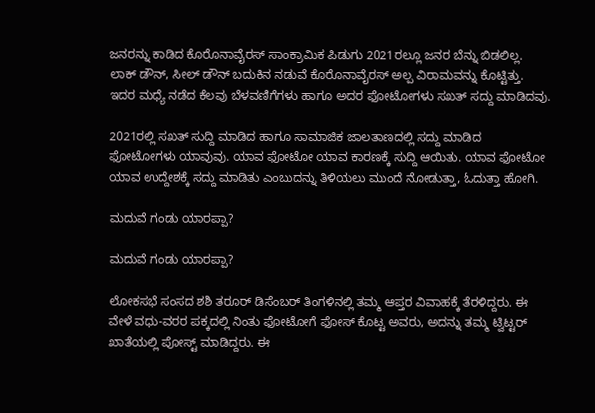ಜನರನ್ನು ಕಾಡಿದ ಕೊರೊನಾವೈರಸ್ ಸಾಂಕ್ರಾಮಿಕ ಪಿಡುಗು 2021ರಲ್ಲೂ ಜನರ ಬೆನ್ನು ಬಿಡಲಿಲ್ಲ. ಲಾಕ್ ಡೌನ್, ಸೀಲ್ ಡೌನ್ ಬದುಕಿನ ನಡುವೆ ಕೊರೊನಾವೈರಸ್ ಅಲ್ಪ ವಿರಾಮವನ್ನು ಕೊಟ್ಟಿತ್ತು. ಇದರ ಮಧ್ಯೆ ನಡೆದ ಕೆಲವು ಬೆಳವಣಿಗೆಗಳು ಹಾಗೂ ಅದರ ಫೋಟೋಗಳು ಸಖತ್ ಸದ್ದು ಮಾಡಿದವು.

2021ರಲ್ಲಿ ಸಖತ್ ಸುದ್ದಿ ಮಾಡಿದ ಹಾಗೂ ಸಾಮಾಜಿಕ ಜಾಲತಾಣದಲ್ಲಿ ಸದ್ದು ಮಾಡಿದ ಫೋಟೋಗಳು ಯಾವುವು. ಯಾವ ಫೋಟೋ ಯಾವ ಕಾರಣಕ್ಕೆ ಸುದ್ದಿ ಆಯಿತು. ಯಾವ ಫೋಟೋ ಯಾವ ಉದ್ದೇಶಕ್ಕೆ ಸದ್ದು ಮಾಡಿತು ಎಂಬುದನ್ನು ತಿಳಿಯಲು ಮುಂದೆ ನೋಡುತ್ತಾ, ಓದುತ್ತಾ ಹೋಗಿ.

ಮದುವೆ ಗಂಡು ಯಾರಪ್ಪಾ?

ಮದುವೆ ಗಂಡು ಯಾರಪ್ಪಾ?

ಲೋಕಸಭೆ ಸಂಸದ ಶಶಿ ತರೂರ್ ಡಿಸೆಂಬರ್ ತಿಂಗಳಿನಲ್ಲಿ ತಮ್ಮ ಆಪ್ತರ ವಿವಾಹಕ್ಕೆ ತೆರಳಿದ್ದರು. ಈ ವೇಳೆ ವಧು-ವರರ ಪಕ್ಕದಲ್ಲಿ ನಿಂತು ಫೋಟೋಗೆ ಫೋಸ್ ಕೊಟ್ಟ ಅವರು, ಅದನ್ನು ತಮ್ಮ ಟ್ವಿಟ್ಟರ್ ಖಾತೆಯಲ್ಲಿ ಪೋಸ್ಟ್ ಮಾಡಿದ್ದರು. ಈ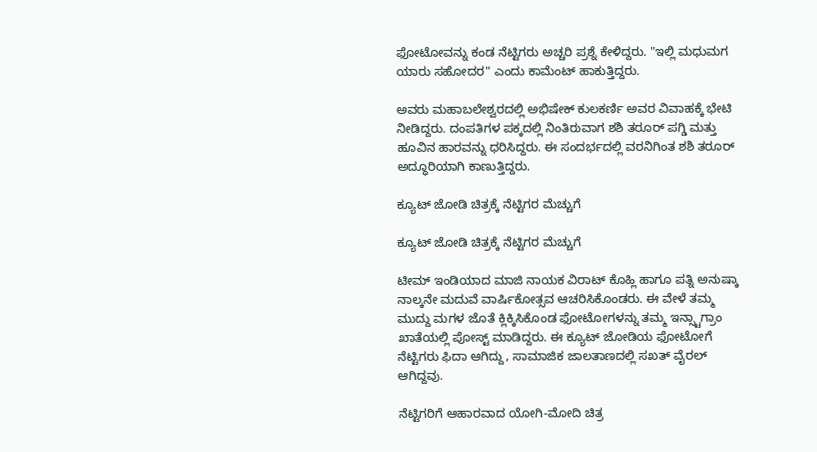ಫೋಟೋವನ್ನು ಕಂಡ ನೆಟ್ಟಿಗರು ಅಚ್ಚರಿ ಪ್ರಶ್ನೆ ಕೇಳಿದ್ದರು. "ಇಲ್ಲಿ ಮಧುಮಗ ಯಾರು ಸಹೋದರ" ಎಂದು ಕಾಮೆಂಟ್ ಹಾಕುತ್ತಿದ್ದರು.

ಅವರು ಮಹಾಬಲೇಶ್ವರದಲ್ಲಿ ಅಭಿಷೇಕ್ ಕುಲಕರ್ಣಿ ಅವರ ವಿವಾಹಕ್ಕೆ ಭೇಟಿ ನೀಡಿದ್ದರು. ದಂಪತಿಗಳ ಪಕ್ಕದಲ್ಲಿ ನಿಂತಿರುವಾಗ ಶಶಿ ತರೂರ್ ಪಗ್ಡಿ ಮತ್ತು ಹೂವಿನ ಹಾರವನ್ನು ಧರಿಸಿದ್ದರು. ಈ ಸಂದರ್ಭದಲ್ಲಿ ವರನಿಗಿಂತ ಶಶಿ ತರೂರ್ ಅದ್ಧೂರಿಯಾಗಿ ಕಾಣುತ್ತಿದ್ದರು.

ಕ್ಯೂಟ್ ಜೋಡಿ ಚಿತ್ರಕ್ಕೆ ನೆಟ್ಟಿಗರ ಮೆಚ್ಚುಗೆ

ಕ್ಯೂಟ್ ಜೋಡಿ ಚಿತ್ರಕ್ಕೆ ನೆಟ್ಟಿಗರ ಮೆಚ್ಚುಗೆ

ಟೀಮ್ ಇಂಡಿಯಾದ ಮಾಜಿ ನಾಯಕ ವಿರಾಟ್ ಕೊಹ್ಲಿ ಹಾಗೂ ಪತ್ನಿ ಅನುಷ್ಕಾ ನಾಲ್ಕನೇ ಮದುವೆ ವಾರ್ಷಿಕೋತ್ಸವ ಆಚರಿಸಿಕೊಂಡರು. ಈ ವೇಳೆ ತಮ್ಮ ಮುದ್ದು ಮಗಳ ಜೊತೆ ಕ್ಲಿಕ್ಕಿಸಿಕೊಂಡ ಫೋಟೋಗಳನ್ನು ತಮ್ಮ ಇನ್ಸ್ಟಾಗ್ರಾಂ ಖಾತೆಯಲ್ಲಿ ಪೋಸ್ಟ್ ಮಾಡಿದ್ದರು. ಈ ಕ್ಯೂಟ್ ಜೋಡಿಯ ಫೋಟೋಗೆ ನೆಟ್ಟಿಗರು ಫಿದಾ ಆಗಿದ್ದು, ಸಾಮಾಜಿಕ ಜಾಲತಾಣದಲ್ಲಿ ಸಖತ್ ವೈರಲ್ ಆಗಿದ್ದವು.

ನೆಟ್ಟಿಗರಿಗೆ ಆಹಾರವಾದ ಯೋಗಿ-ಮೋದಿ ಚಿತ್ರ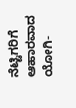ನೆಟ್ಟಿಗರಿಗೆ ಆಹಾರವಾದ ಯೋಗಿ-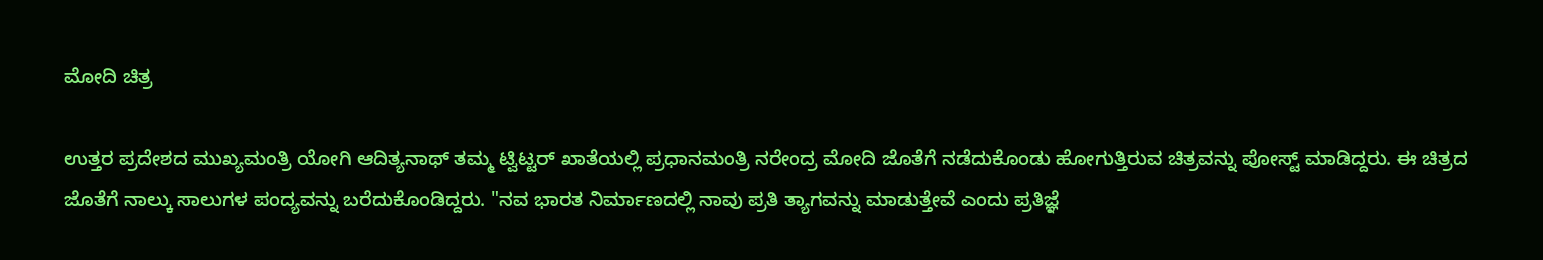ಮೋದಿ ಚಿತ್ರ

ಉತ್ತರ ಪ್ರದೇಶದ ಮುಖ್ಯಮಂತ್ರಿ ಯೋಗಿ ಆದಿತ್ಯನಾಥ್ ತಮ್ಮ ಟ್ವಿಟ್ಟರ್ ಖಾತೆಯಲ್ಲಿ ಪ್ರಧಾನಮಂತ್ರಿ ನರೇಂದ್ರ ಮೋದಿ ಜೊತೆಗೆ ನಡೆದುಕೊಂಡು ಹೋಗುತ್ತಿರುವ ಚಿತ್ರವನ್ನು ಪೋಸ್ಟ್ ಮಾಡಿದ್ದರು. ಈ ಚಿತ್ರದ ಜೊತೆಗೆ ನಾಲ್ಕು ಸಾಲುಗಳ ಪಂದ್ಯವನ್ನು ಬರೆದುಕೊಂಡಿದ್ದರು. "ನವ ಭಾರತ ನಿರ್ಮಾಣದಲ್ಲಿ ನಾವು ಪ್ರತಿ ತ್ಯಾಗವನ್ನು ಮಾಡುತ್ತೇವೆ ಎಂದು ಪ್ರತಿಜ್ಞೆ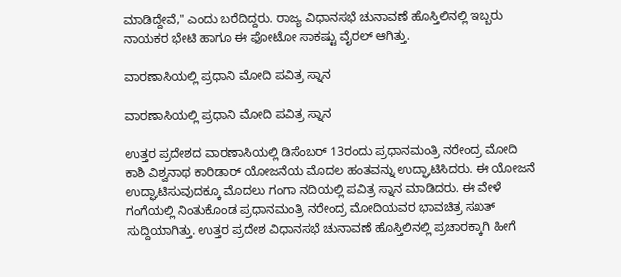ಮಾಡಿದ್ದೇವೆ," ಎಂದು ಬರೆದಿದ್ದರು. ರಾಜ್ಯ ವಿಧಾನಸಭೆ ಚುನಾವಣೆ ಹೊಸ್ತಿಲಿನಲ್ಲಿ ಇಬ್ಬರು ನಾಯಕರ ಭೇಟಿ ಹಾಗೂ ಈ ಫೋಟೋ ಸಾಕಷ್ಟು ವೈರಲ್ ಆಗಿತ್ತು.

ವಾರಣಾಸಿಯಲ್ಲಿ ಪ್ರಧಾನಿ ಮೋದಿ ಪವಿತ್ರ ಸ್ನಾನ

ವಾರಣಾಸಿಯಲ್ಲಿ ಪ್ರಧಾನಿ ಮೋದಿ ಪವಿತ್ರ ಸ್ನಾನ

ಉತ್ತರ ಪ್ರದೇಶದ ವಾರಣಾಸಿಯಲ್ಲಿ ಡಿಸೆಂಬರ್ 13ರಂದು ಪ್ರಧಾನಮಂತ್ರಿ ನರೇಂದ್ರ ಮೋದಿ ಕಾಶಿ ವಿಶ್ವನಾಥ ಕಾರಿಡಾರ್ ಯೋಜನೆಯ ಮೊದಲ ಹಂತವನ್ನು ಉದ್ಘಾಟಿಸಿದರು. ಈ ಯೋಜನೆ ಉದ್ಘಾಟಿಸುವುದಕ್ಕೂ ಮೊದಲು ಗಂಗಾ ನದಿಯಲ್ಲಿ ಪವಿತ್ರ ಸ್ನಾನ ಮಾಡಿದರು. ಈ ವೇಳೆ ಗಂಗೆಯಲ್ಲಿ ನಿಂತುಕೊಂಡ ಪ್ರಧಾನಮಂತ್ರಿ ನರೇಂದ್ರ ಮೋದಿಯವರ ಭಾವಚಿತ್ರ ಸಖತ್ ಸುದ್ದಿಯಾಗಿತ್ತು. ಉತ್ತರ ಪ್ರದೇಶ ವಿಧಾನಸಭೆ ಚುನಾವಣೆ ಹೊಸ್ತಿಲಿನಲ್ಲಿ ಪ್ರಚಾರಕ್ಕಾಗಿ ಹೀಗೆ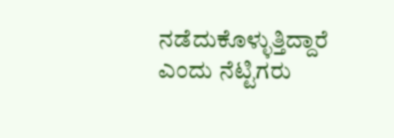ನಡೆದುಕೊಳ್ಳುತ್ತಿದ್ದಾರೆ ಎಂದು ನೆಟ್ಟಿಗರು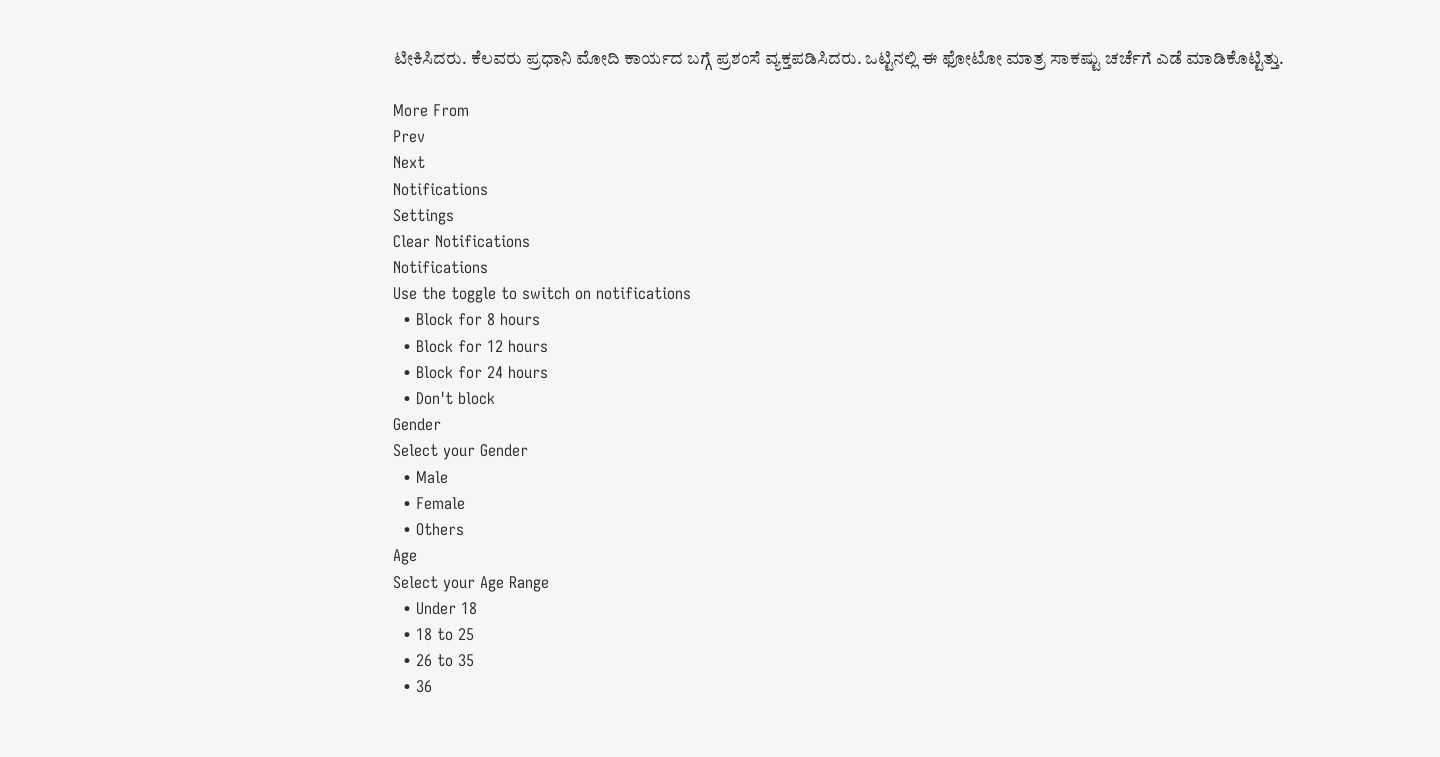ಟೀಕಿಸಿದರು. ಕೆಲವರು ಪ್ರಧಾನಿ ಮೋದಿ ಕಾರ್ಯದ ಬಗ್ಗೆ ಪ್ರಶಂಸೆ ವ್ಯಕ್ತಪಡಿಸಿದರು. ಒಟ್ಟಿನಲ್ಲಿ ಈ ಫೋಟೋ ಮಾತ್ರ ಸಾಕಷ್ಟು ಚರ್ಚೆಗೆ ಎಡೆ ಮಾಡಿಕೊಟ್ಟಿತ್ತು.

More From
Prev
Next
Notifications
Settings
Clear Notifications
Notifications
Use the toggle to switch on notifications
  • Block for 8 hours
  • Block for 12 hours
  • Block for 24 hours
  • Don't block
Gender
Select your Gender
  • Male
  • Female
  • Others
Age
Select your Age Range
  • Under 18
  • 18 to 25
  • 26 to 35
  • 36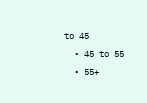to 45
  • 45 to 55
  • 55+